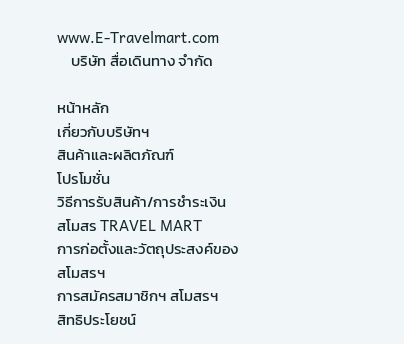www.E-Travelmart.com
    บริษัท สื่อเดินทาง จำกัด

หน้าหลัก
เกี่ยวกับบริษัทฯ
สินค้าและผลิตภัณฑ์
โปรโมชั่น
วิธีการรับสินค้า/การชำระเงิน
สโมสร TRAVEL MART
การก่อตั้งและวัตถุประสงค์ของสโมสรฯ
การสมัครสมาชิกฯ สโมสรฯ
สิทธิประโยชน์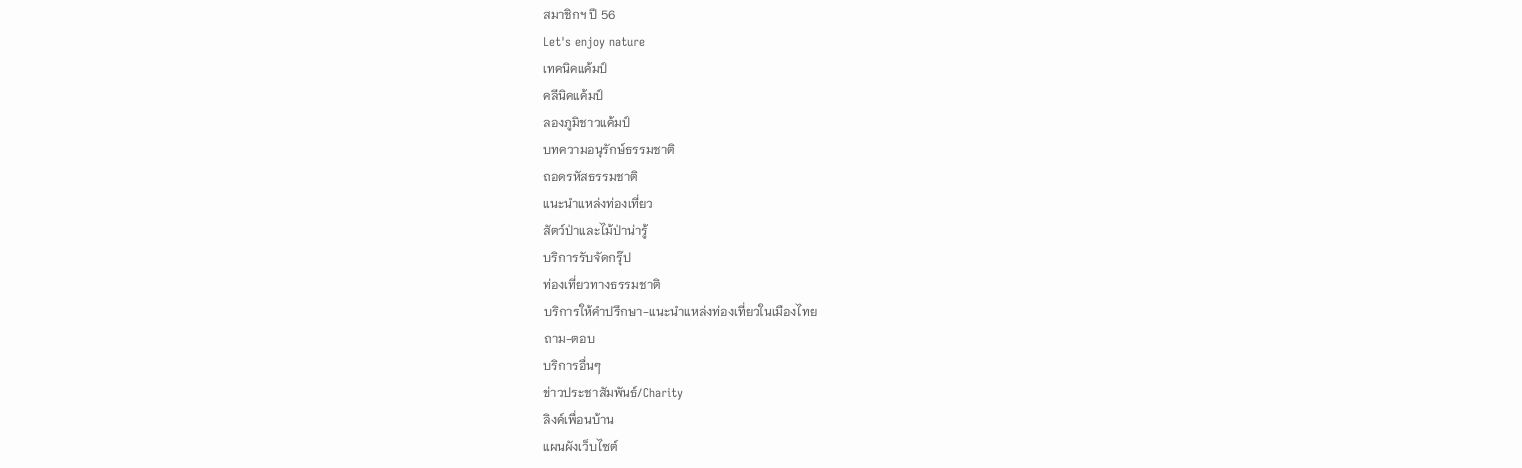สมาชิกฯ ปี 56
Let's enjoy nature
เทคนิคแค้มป์
คลีนิคแค้มป์
ลองภูมิชาวแค้มป์
บทความอนุรักษ์ธรรมชาติ
ถอดรหัสธรรมชาติ
แนะนำแหล่งท่องเที่ยว
สัตว์ป่าและไม้ป่าน่ารู้
บริการรับจัดกรุ๊ป
ท่องเที่ยวทางธรรมชาติ
บริการให้คำปรึกษา-แนะนำแหล่งท่องเที่ยวในเมืองไทย
ถาม-ตอบ
บริการอื่นๆ
ข่าวประชาสัมพันธ์/Charity
ลิงค์เพื่อนบ้าน
แผนผังเว็บไซต์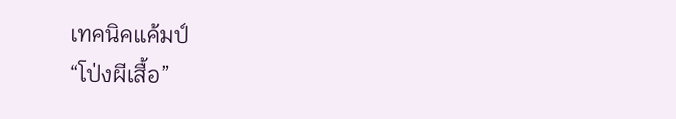เทคนิคแค้มป์
“โป่งผีเสื้อ”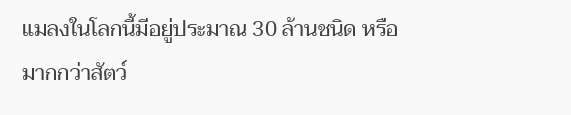แมลงในโลกนี้มีอยู่ประมาณ 30 ล้านชนิด หรือมากกว่าสัตว์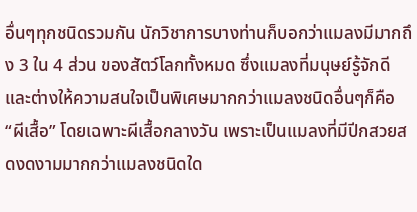อื่นๆทุกชนิดรวมกัน นักวิชาการบางท่านก็บอกว่าแมลงมีมากถึง 3 ใน 4 ส่วน ของสัตว์โลกทั้งหมด ซึ่งแมลงที่มนุษย์รู้จักดีและต่างให้ความสนใจเป็นพิเศษมากกว่าแมลงชนิดอื่นๆก็คือ“ผีเสื้อ” โดยเฉพาะผีเสื้อกลางวัน เพราะเป็นแมลงที่มีปีกสวยสดงดงามมากกว่าแมลงชนิดใด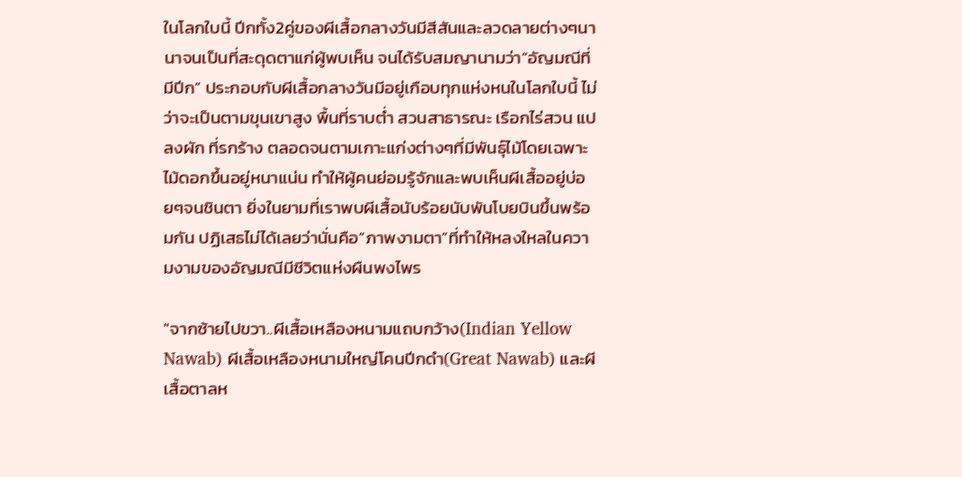ในโลกใบนี้ ปีกทั้ง2คู่ของผีเสื้อกลางวันมีสีสันและลวดลายต่างๆนานาจนเป็นที่สะดุดตาแก่ผู้พบเห็น จนได้รับสมญานามว่า“อัญมณีที่มีปีก” ประกอบกับผีเสื้อกลางวันมีอยู่เกือบทุกแห่งหนในโลกใบนี้ ไม่ว่าจะเป็นตามขุนเขาสูง พื้นที่ราบต่ำ สวนสาธารณะ เรือกไร่สวน แปลงผัก ที่รกร้าง ตลอดจนตามเกาะแก่งต่างๆที่มีพันธุ์ไม้โดยเฉพาะไม้ดอกขึ้นอยู่หนาแน่น ทำให้ผู้คนย่อมรู้จักและพบเห็นผีเสื้ออยู่บ่อยๆจนชินตา ยิ่งในยามที่เราพบผีเสื้อนับร้อยนับพันโบยบินขึ้นพร้อมกัน ปฏิเสธไม่ได้เลยว่านั่นคือ“ภาพงามตา”ที่ทำให้หลงใหลในความงามของอัญมณีมีชีวิตแห่งผืนพงไพร

"จากซ้ายไปขวา..ผีเสื้อเหลืองหนามแถบกว้าง(Indian Yellow Nawab) ผีเสื้อเหลืองหนามใหญ่โคนปีกดำ(Great Nawab) และผีเสื้อตาลห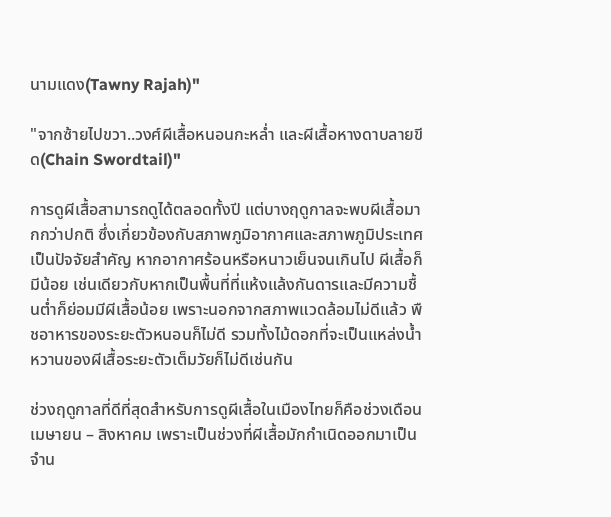นามแดง(Tawny Rajah)"

"จากซ้ายไปขวา..วงศ์ผีเสื้อหนอนกะหล่ำ และผีเสื้อหางดาบลายขีด(Chain Swordtail)"

การดูผีเสื้อสามารถดูได้ตลอดทั้งปี แต่บางฤดูกาลจะพบผีเสื้อมากกว่าปกติ ซึ่งเกี่ยวข้องกับสภาพภูมิอากาศและสภาพภูมิประเทศเป็นปัจจัยสำคัญ หากอากาศร้อนหรือหนาวเย็นจนเกินไป ผีเสื้อก็มีน้อย เช่นเดียวกับหากเป็นพื้นที่ที่แห้งแล้งกันดารและมีความชื้นต่ำก็ย่อมมีผีเสื้อน้อย เพราะนอกจากสภาพแวดล้อมไม่ดีแล้ว พืชอาหารของระยะตัวหนอนก็ไม่ดี รวมทั้งไม้ดอกที่จะเป็นแหล่งน้ำหวานของผีเสื้อระยะตัวเต็มวัยก็ไม่ดีเช่นกัน

ช่วงฤดูกาลที่ดีที่สุดสำหรับการดูผีเสื้อในเมืองไทยก็คือช่วงเดือนเมษายน – สิงหาคม เพราะเป็นช่วงที่ผีเสื้อมักกำเนิดออกมาเป็นจำน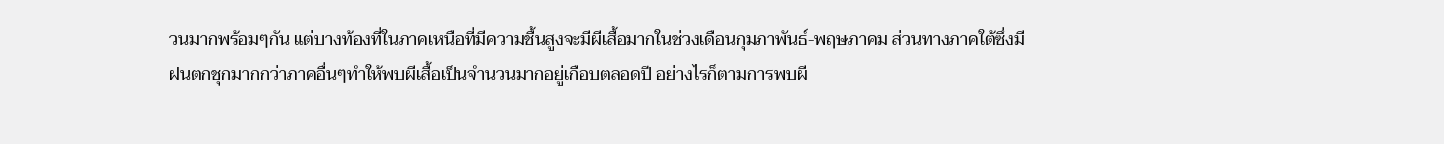วนมากพร้อมๆกัน แต่บางท้องที่ในภาคเหนือที่มีความชื้นสูงจะมีผีเสื้อมากในช่วงเดือนกุมภาพันธ์-พฤษภาคม ส่วนทางภาคใต้ซึ่งมีฝนตกชุกมากกว่าภาคอื่นๆทำให้พบผีเสื้อเป็นจำนวนมากอยู่เกือบตลอดปี อย่างไรก็ตามการพบผี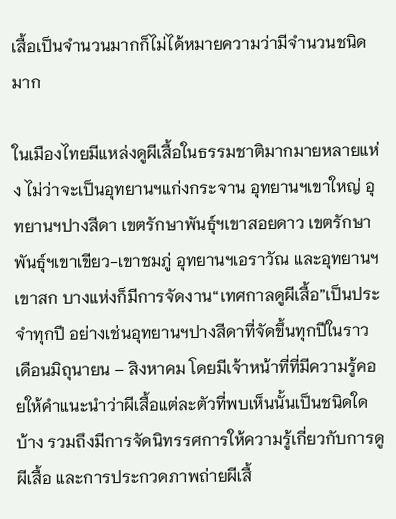เสื้อเป็นจำนวนมากก็ไม่ได้หมายความว่ามีจำนวนชนิดมาก

ในเมืองไทยมีแหล่งดูผีเสื้อในธรรมชาติมากมายหลายแห่ง ไม่ว่าจะเป็นอุทยานฯแก่งกระจาน อุทยานฯเขาใหญ่ อุทยานฯปางสีดา เขตรักษาพันธุ์ฯเขาสอยดาว เขตรักษาพันธุ์ฯเขาเขียว-เขาชมภู่ อุทยานฯเอราวัณ และอุทยานฯเขาสก บางแห่งก็มีการจัดงาน“เทศกาลดูผีเสื้อ”เป็นประจำทุกปี อย่างเช่นอุทยานฯปางสีดาที่จัดขึ้นทุกปีในราวเดือนมิถุนายน – สิงหาคม โดยมีเจ้าหน้าที่ที่มีความรู้คอยให้คำแนะนำว่าผีเสื้อแต่ละตัวที่พบเห็นนั้นเป็นชนิดใดบ้าง รวมถึงมีการจัดนิทรรศการให้ความรู้เกี่ยวกับการดูผีเสื้อ และการประกวดภาพถ่ายผีเสื้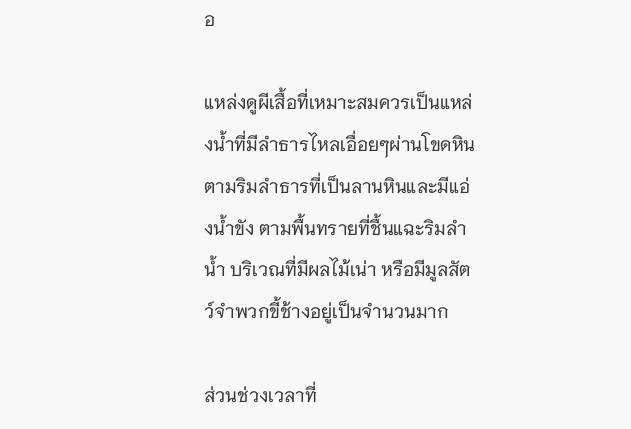อ

แหล่งดูผีเสื้อที่เหมาะสมควรเป็นแหล่งน้ำที่มีลำธารไหลเอื่อยๆผ่านโขดหิน ตามริมลำธารที่เป็นลานหินและมีแอ่งน้ำขัง ตามพื้นทรายที่ชื้นแฉะริมลำน้ำ บริเวณที่มีผลไม้เน่า หรือมีมูลสัตว์จำพวกขี้ช้างอยู่เป็นจำนวนมาก

ส่วนช่วงเวลาที่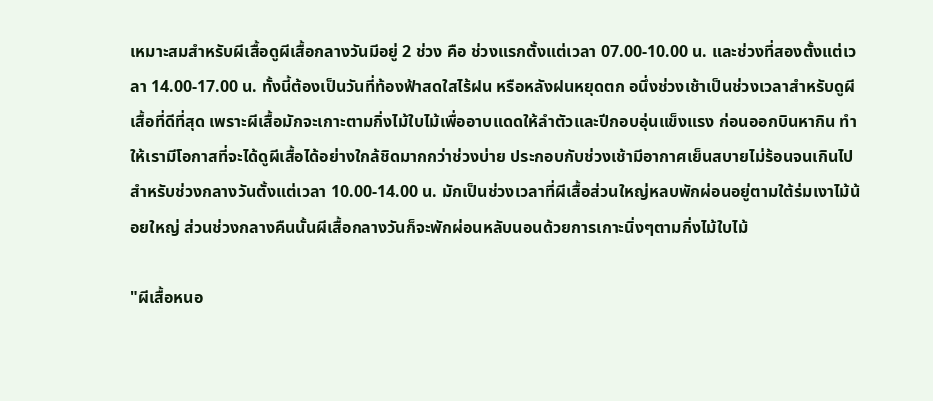เหมาะสมสำหรับผีเสื้อดูผีเสื้อกลางวันมีอยู่ 2 ช่วง คือ ช่วงแรกตั้งแต่เวลา 07.00-10.00 น. และช่วงที่สองตั้งแต่เวลา 14.00-17.00 น. ทั้งนี้ต้องเป็นวันที่ท้องฟ้าสดใสไร้ฝน หรือหลังฝนหยุดตก อนึ่งช่วงเช้าเป็นช่วงเวลาสำหรับดูผีเสื้อที่ดีที่สุด เพราะผีเสื้อมักจะเกาะตามกิ่งไม้ใบไม้เพื่ออาบแดดให้ลำตัวและปีกอบอุ่นแข็งแรง ก่อนออกบินหากิน ทำให้เรามีโอกาสที่จะได้ดูผีเสื้อได้อย่างใกล้ชิดมากกว่าช่วงบ่าย ประกอบกับช่วงเช้ามีอากาศเย็นสบายไม่ร้อนจนเกินไป สำหรับช่วงกลางวันตั้งแต่เวลา 10.00-14.00 น. มักเป็นช่วงเวลาที่ผีเสื้อส่วนใหญ่หลบพักผ่อนอยู่ตามใต้ร่มเงาไม้น้อยใหญ่ ส่วนช่วงกลางคืนนั้นผีเสื้อกลางวันก็จะพักผ่อนหลับนอนด้วยการเกาะนิ่งๆตามกิ่งไม้ใบไม้

"ผีเสื้อหนอ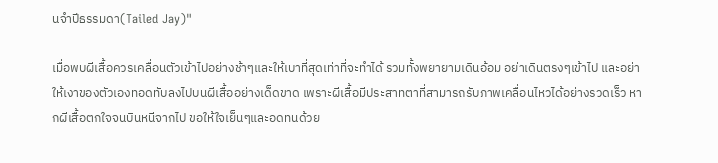นจำปีธรรมดา(Tailed Jay)"

เมื่อพบผีเสื้อควรเคลื่อนตัวเข้าไปอย่างช้าๆและให้เบาที่สุดเท่าที่จะทำได้ รวมทั้งพยายามเดินอ้อม อย่าเดินตรงๆเข้าไป และอย่าให้เงาของตัวเองทอดทับลงไปบนผีเสื้ออย่างเด็ดขาด เพราะผีเสื้อมีประสาทตาที่สามารถรับภาพเคลื่อนไหวได้อย่างรวดเร็ว หากผีเสื้อตกใจจนบินหนีจากไป ขอให้ใจเย็นๆและอดทนด้วย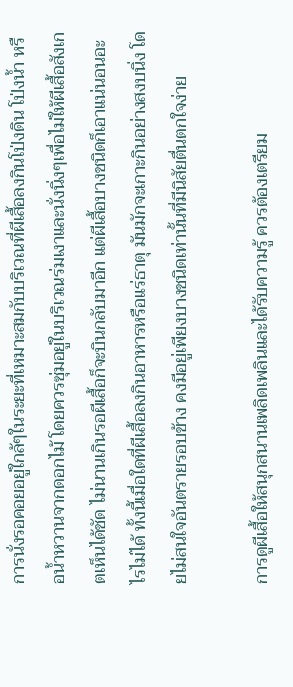การนั่งรอคอยอยู่ใกล้ๆในระยะที่เหมาะสมกับบริเวณที่ผีเสื้อลงกินโป่งดิน โป่งน้ำ หรือน้ำหวานจากดอกไม้ โดยควรซุ่มอยู่ในบริเวณร่มเงาและนั่งนิ่งๆเพื่อไม่ให้ผีเสื้อสังเกตเห็นได้ชัด ไม่นานเกินรอผีเสื้อก็จะบินกลับมาอีก แต่ผีเสื้อบางชนิดก็เอาแน่นอนอะไรไม่ได้ ทั้งนี้เมื่อใดที่ผีเสื้อลงกินอาหารหรือแร่ธาตุ มันมักจะเกาะกินอย่างสงบนิ่ง โดยไม่สนใจอันตรายรอบข้าง คงมีอยู่เพียงบางชนิดเท่านั้นที่มีนิสัยตื่นตกใจง่าย

การดูผีเสื้อให้สนุกสนานเพลิดเพลินและได้รับความรู้ ควรต้องเตรียม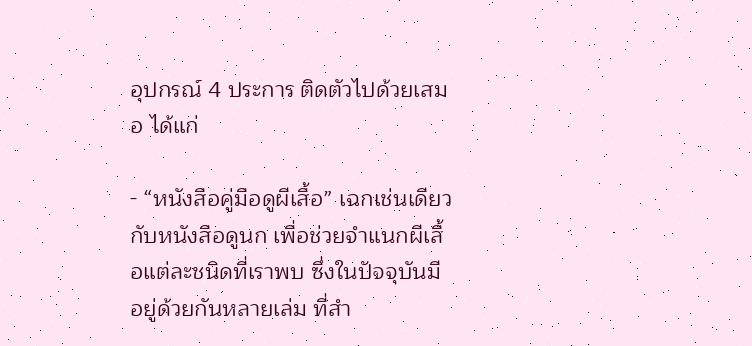อุปกรณ์ 4 ประการ ติดตัวไปด้วยเสมอ ได้แก่

- “หนังสือคู่มือดูผีเสื้อ” เฉกเช่นเดียวกับหนังสือดูนก เพื่อช่วยจำแนกผีเสื้อแต่ละชนิดที่เราพบ ซึ่งในปัจจุบันมีอยู่ด้วยกันหลายเล่ม ที่สำ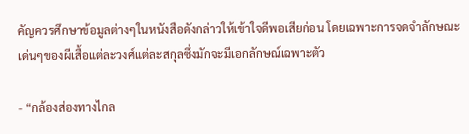คัญควรศึกษาข้อมูลต่างๆในหนังสือดังกล่าวให้เข้าใจดีพอเสียก่อน โดยเฉพาะการจดจำลักษณะเด่นๆของผีเสื้อแต่ละวงศ์แต่ละสกุลซึ่งมักจะมีเอกลักษณ์เฉพาะตัว

- “กล้องส่องทางไกล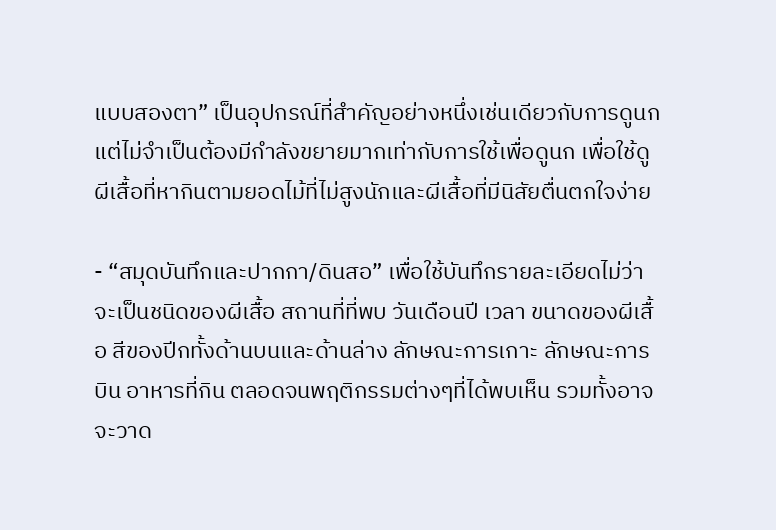แบบสองตา” เป็นอุปกรณ์ที่สำคัญอย่างหนึ่งเช่นเดียวกับการดูนก แต่ไม่จำเป็นต้องมีกำลังขยายมากเท่ากับการใช้เพื่อดูนก เพื่อใช้ดูผีเสื้อที่หากินตามยอดไม้ที่ไม่สูงนักและผีเสื้อที่มีนิสัยตื่นตกใจง่าย

- “สมุดบันทึกและปากกา/ดินสอ” เพื่อใช้บันทึกรายละเอียดไม่ว่าจะเป็นชนิดของผีเสื้อ สถานที่ที่พบ วันเดือนปี เวลา ขนาดของผีเสื้อ สีของปีกทั้งด้านบนและด้านล่าง ลักษณะการเกาะ ลักษณะการบิน อาหารที่กิน ตลอดจนพฤติกรรมต่างๆที่ได้พบเห็น รวมทั้งอาจจะวาด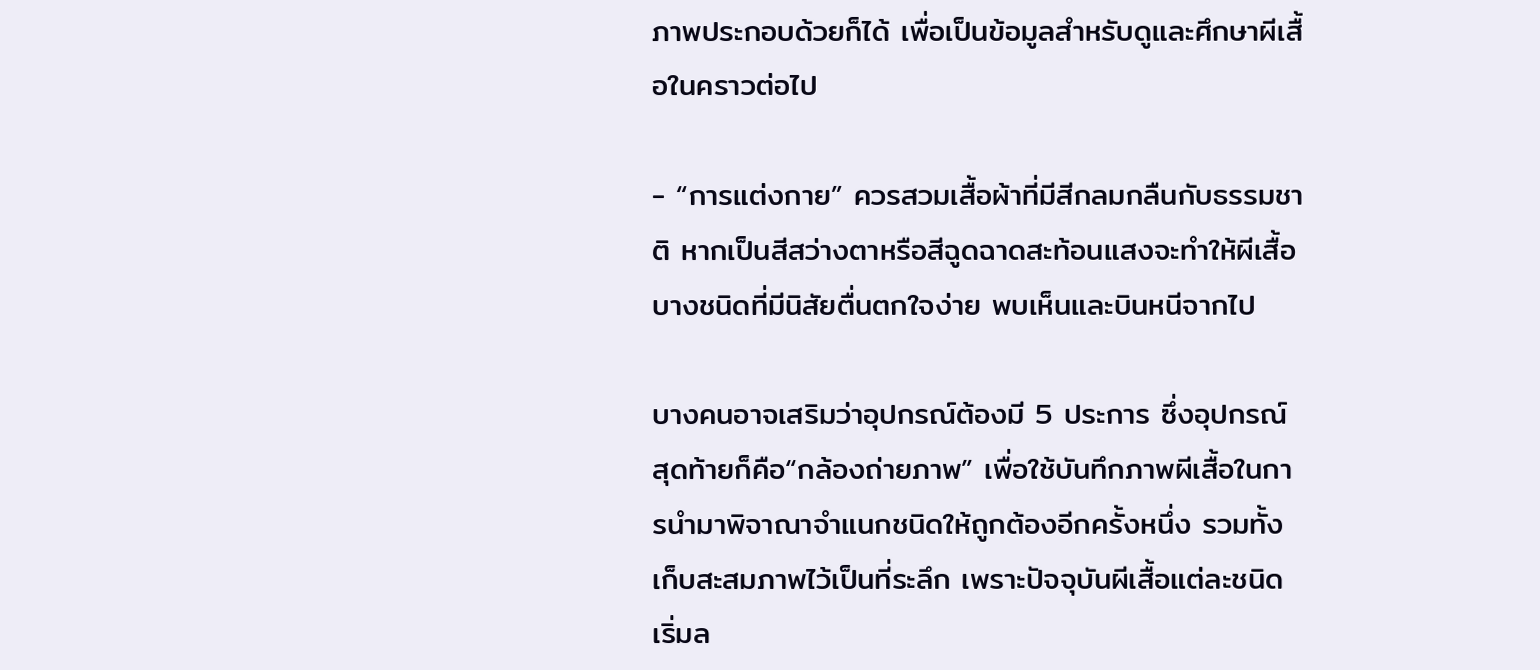ภาพประกอบด้วยก็ได้ เพื่อเป็นข้อมูลสำหรับดูและศึกษาผีเสื้อในคราวต่อไป

- “การแต่งกาย” ควรสวมเสื้อผ้าที่มีสีกลมกลืนกับธรรมชาติ หากเป็นสีสว่างตาหรือสีฉูดฉาดสะท้อนแสงจะทำให้ผีเสื้อบางชนิดที่มีนิสัยตื่นตกใจง่าย พบเห็นและบินหนีจากไป

บางคนอาจเสริมว่าอุปกรณ์ต้องมี 5 ประการ ซึ่งอุปกรณ์สุดท้ายก็คือ“กล้องถ่ายภาพ” เพื่อใช้บันทึกภาพผีเสื้อในการนำมาพิจาณาจำแนกชนิดให้ถูกต้องอีกครั้งหนึ่ง รวมทั้งเก็บสะสมภาพไว้เป็นที่ระลึก เพราะปัจจุบันผีเสื้อแต่ละชนิดเริ่มล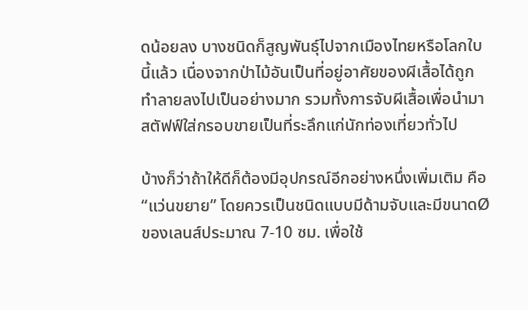ดน้อยลง บางชนิดก็สูญพันธุ์ไปจากเมืองไทยหรือโลกใบนี้แล้ว เนื่องจากป่าไม้อันเป็นที่อยู่อาศัยของผีเสื้อได้ถูกทำลายลงไปเป็นอย่างมาก รวมทั้งการจับผีเสื้อเพื่อนำมาสตัฟฟ์ใส่กรอบขายเป็นที่ระลึกแก่นักท่องเที่ยวทั่วไป

บ้างก็ว่าถ้าให้ดีก็ต้องมีอุปกรณ์อีกอย่างหนึ่งเพิ่มเติม คือ “แว่นขยาย” โดยควรเป็นชนิดแบบมีด้ามจับและมีขนาดØของเลนส์ประมาณ 7-10 ซม. เพื่อใช้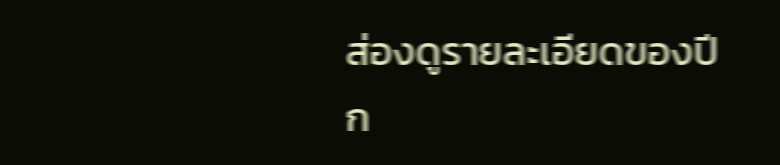ส่องดูรายละเอียดของปีก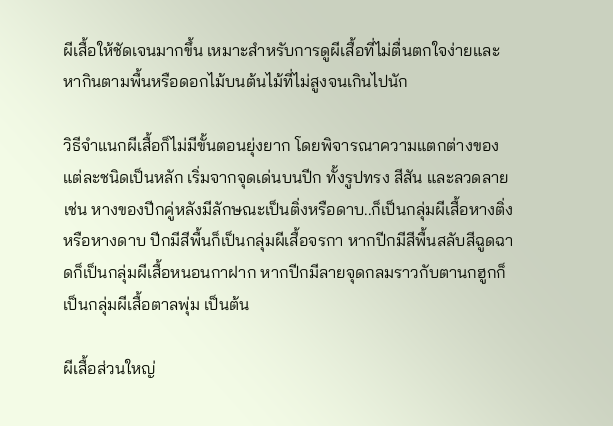ผีเสื้อให้ชัดเจนมากขึ้น เหมาะสำหรับการดูผีเสื้อที่ไม่ตื่นตกใจง่ายและหากินตามพื้นหรือดอกไม้บนต้นไม้ที่ไม่สูงจนเกินไปนัก

วิธีจำแนกผีเสื้อก็ไม่มีขั้นตอนยุ่งยาก โดยพิจารณาความแตกต่างของแต่ละชนิดเป็นหลัก เริ่มจากจุดเด่นบนปีก ทั้งรูปทรง สีสัน และลวดลาย เช่น หางของปีกคู่หลังมีลักษณะเป็นติ่งหรือดาบ..ก็เป็นกลุ่มผีเสื้อหางติ่งหรือหางดาบ ปีกมีสีพื้นก็เป็นกลุ่มผีเสื้อจรกา หากปีกมีสีพื้นสลับสีฉูดฉาดก็เป็นกลุ่มผีเสื้อหนอนกาฝาก หากปีกมีลายจุดกลมราวกับตานกฮูกก็เป็นกลุ่มผีเสื้อตาลพุ่ม เป็นต้น

ผีเสื้อส่วนใหญ่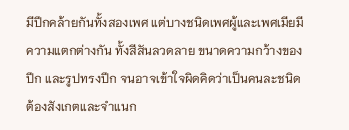มีปีกคล้ายกันทั้งสองเพศ แต่บางชนิดเพศผู้และเพศเมียมีความแตกต่างกัน ทั้งสีสันลวดลาย ขนาดความกว้างของปีก และรูปทรงปีก จนอาจเข้าใจผิดคิดว่าเป็นคนละชนิด ต้องสังเกตและจำแนก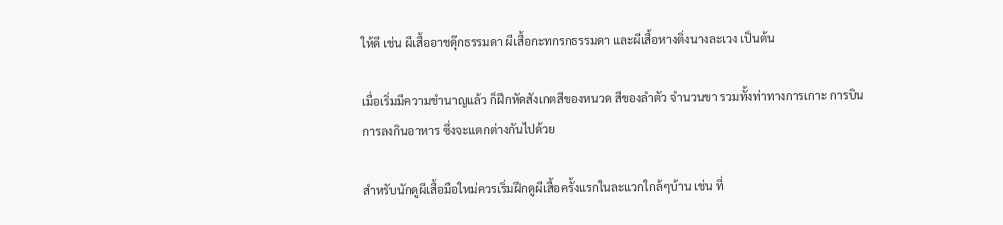ให้ดี เช่น ผีเสื้ออาชดุ๊กธรรมดา ผีเสื้อกะทกรกธรรมดา และผีเสื้อหางติ่งนางละเวง เป็นต้น

เมื่อเริ่มมีความชำนาญแล้ว ก็ฝึกหัดสังเกตสีของหนวด สีของลำตัว จำนวนขา รวมทั้งท่าทางการเกาะ การบิน การลงกินอาหาร ซึ่งจะแตกต่างกันไปด้วย

สำหรับนักดูผีเสื้อมือใหม่ควรเริ่มฝึกดูผีเสื้อครั้งแรกในละแวกใกล้ๆบ้าน เช่น ที่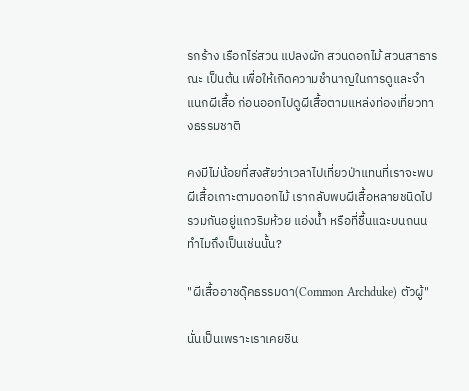รกร้าง เรือกไร่สวน แปลงผัก สวนดอกไม้ สวนสาธารณะ เป็นต้น เพื่อให้เกิดความชำนาญในการดูและจำแนกผีเสื้อ ก่อนออกไปดูผีเสื้อตามแหล่งท่องเที่ยวทางธรรมชาติ

คงมีไม่น้อยที่สงสัยว่าเวลาไปเที่ยวป่าแทนที่เราจะพบผีเสื้อเกาะตามดอกไม้ เรากลับพบผีเสื้อหลายชนิดไปรวมกันอยู่แถวริมห้วย แอ่งน้ำ หรือที่ชื้นแฉะบนถนน ทำไมถึงเป็นเช่นนั้น?

"ผีเสื้ออาชดุ๊คธรรมดา(Common Archduke) ตัวผู้"

นั่นเป็นเพราะเราเคยชิน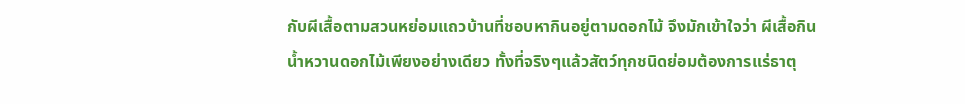กับผีเสื้อตามสวนหย่อมแถวบ้านที่ชอบหากินอยู่ตามดอกไม้ จึงมักเข้าใจว่า ผีเสื้อกินน้ำหวานดอกไม้เพียงอย่างเดียว ทั้งที่จริงๆแล้วสัตว์ทุกชนิดย่อมต้องการแร่ธาตุ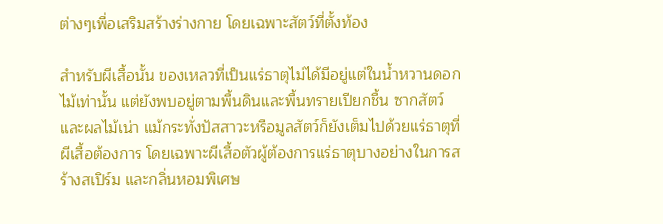ต่างๆเพื่อเสริมสร้างร่างกาย โดยเฉพาะสัตว์ที่ตั้งท้อง

สำหรับผีเสื้อนั้น ของเหลวที่เป็นแร่ธาตุไม่ได้มีอยู่แต่ในน้ำหวานดอกไม้เท่านั้น แต่ยังพบอยู่ตามพื้นดินและพื้นทรายเปียกชื้น ซากสัตว์ และผลไม้เน่า แม้กระทั่งปัสสาวะหรือมูลสัตว์ก็ยังเต็มไปด้วยแร่ธาตุที่ผีเสื้อต้องการ โดยเฉพาะผีเสื้อตัวผู้ต้องการแร่ธาตุบางอย่างในการสร้างสเปิร์ม และกลิ่นหอมพิเศษ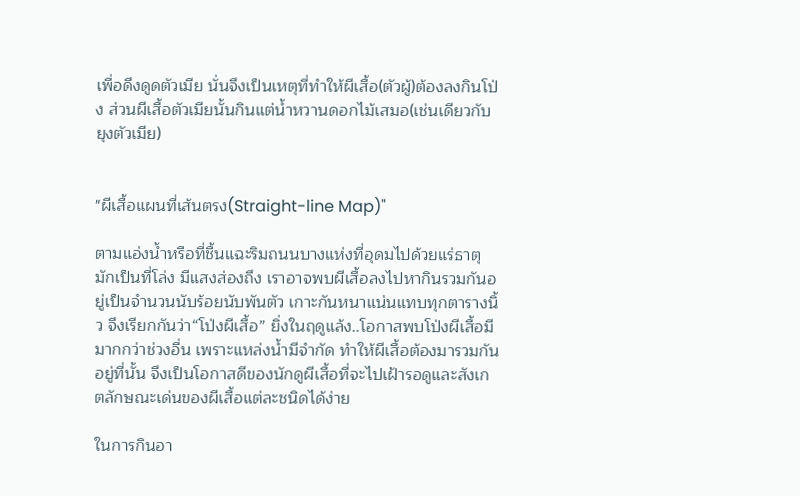เพื่อดึงดูดตัวเมีย นั่นจึงเป็นเหตุที่ทำให้ผีเสื้อ(ตัวผู้)ต้องลงกินโป่ง ส่วนผีเสื้อตัวเมียนั้นกินแต่น้ำหวานดอกไม้เสมอ(เช่นเดียวกับยุงตัวเมีย)


"ผีเสื้อแผนที่เส้นตรง(Straight-line Map)"

ตามแอ่งน้ำหรือที่ชื้นแฉะริมถนนบางแห่งที่อุดมไปด้วยแร่ธาตุ มักเป็นที่โล่ง มีแสงส่องถึง เราอาจพบผีเสื้อลงไปหากินรวมกันอยู่เป็นจำนวนนับร้อยนับพันตัว เกาะกันหนาแน่นแทบทุกตารางนิ้ว จึงเรียกกันว่า“โป่งผีเสื้อ” ยิ่งในฤดูแล้ง..โอกาสพบโป่งผีเสื้อมีมากกว่าช่วงอื่น เพราะแหล่งน้ำมีจำกัด ทำให้ผีเสื้อต้องมารวมกันอยู่ที่นั้น จึงเป็นโอกาสดีของนักดูผีเสื้อที่จะไปเฝ้ารอดูและสังเกตลักษณะเด่นของผีเสื้อแต่ละชนิดได้ง่าย

ในการกินอา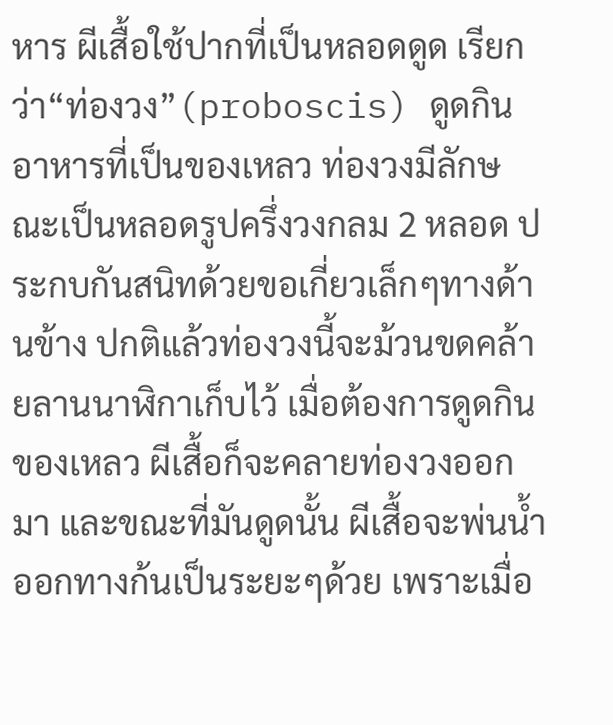หาร ผีเสื้อใช้ปากที่เป็นหลอดดูด เรียกว่า“ท่องวง”(proboscis) ดูดกินอาหารที่เป็นของเหลว ท่องวงมีลักษณะเป็นหลอดรูปครึ่งวงกลม 2 หลอด ประกบกันสนิทด้วยขอเกี่ยวเล็กๆทางด้านข้าง ปกติแล้วท่องวงนี้จะม้วนขดคล้ายลานนาฬิกาเก็บไว้ เมื่อต้องการดูดกินของเหลว ผีเสื้อก็จะคลายท่องวงออกมา และขณะที่มันดูดนั้น ผีเสื้อจะพ่นน้ำออกทางก้นเป็นระยะๆด้วย เพราะเมื่อ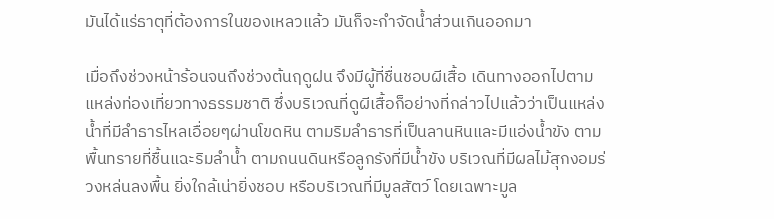มันได้แร่ธาตุที่ต้องการในของเหลวแล้ว มันก็จะกำจัดน้ำส่วนเกินออกมา

เมื่อถึงช่วงหน้าร้อนจนถึงช่วงต้นฤดูฝน จึงมีผู้ที่ชื่นชอบผีเสื้อ เดินทางออกไปตามแหล่งท่องเที่ยวทางธรรมชาติ ซึ่งบริเวณที่ดูผีเสื้อก็อย่างที่กล่าวไปแล้วว่าเป็นแหล่งน้ำที่มีลำธารไหลเอื่อยๆผ่านโขดหิน ตามริมลำธารที่เป็นลานหินและมีแอ่งน้ำขัง ตามพื้นทรายที่ชื้นแฉะริมลำน้ำ ตามถนนดินหรือลูกรังที่มีน้ำขัง บริเวณที่มีผลไม้สุกงอมร่วงหล่นลงพื้น ยิ่งใกล้เน่ายิ่งชอบ หรือบริเวณที่มีมูลสัตว์ โดยเฉพาะมูล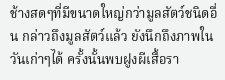ช้างสดๆที่มีขนาดใหญ่กว่ามูลสัตว์ชนิดอื่น กล่าวถึงมูลสัตว์แล้ว ยังนึกถึงภาพในวันเก่าๆได้ ครั้งนั้นพบฝูงผีเสื้อรา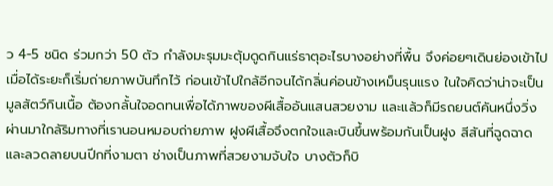ว 4-5 ชนิด ร่วมกว่า 50 ตัว กำลังมะรุมมะตุ้มดูดกินแร่ธาตุอะไรบางอย่างที่พื้น จึงค่อยๆเดินย่องเข้าไป เมื่อได้ระยะก็เริ่มถ่ายภาพบันทึกไว้ ก่อนเข้าไปใกล้อีกจนได้กลิ่นค่อนข้างเหม็นรุนแรง ในใจคิดว่าน่าจะเป็นมูลสัตว์กินเนื้อ ต้องกลั้นใจอดทนเพื่อได้ภาพของผีเสื้ออันแสนสวยงาม และแล้วก็มีรถยนต์คันหนึ่งวิ่งผ่านมาใกล้ริมทางที่เรานอนหมอบถ่ายภาพ ฝูงผีเสื้อจึงตกใจและบินขึ้นพร้อมกันเป็นฝูง สีสันที่ฉูดฉาดและลวดลายบนปีกที่งามตา ช่างเป็นภาพที่สวยงามจับใจ บางตัวก็บิ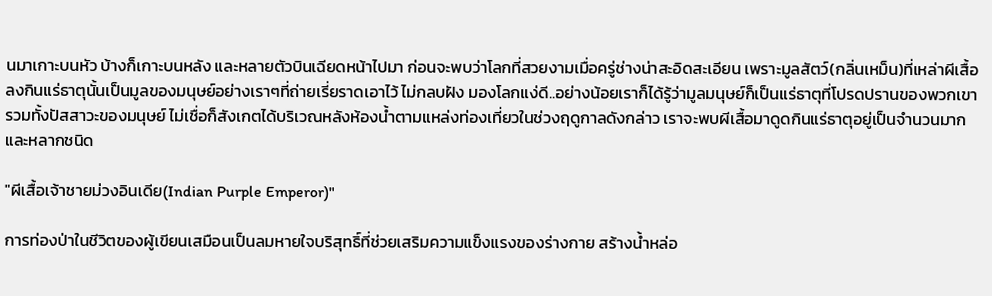นมาเกาะบนหัว บ้างก็เกาะบนหลัง และหลายตัวบินเฉียดหน้าไปมา ก่อนจะพบว่าโลกที่สวยงามเมื่อครู่ช่างน่าสะอิดสะเอียน เพราะมูลสัตว์(กลิ่นเหม็น)ที่เหล่าผีเสื้อลงกินแร่ธาตุนั้นเป็นมูลของมนุษย์อย่างเราๆที่ถ่ายเรี่ยราดเอาไว้ ไม่กลบฝัง มองโลกแง่ดี..อย่างน้อยเราก็ได้รู้ว่ามูลมนุษย์ก็เป็นแร่ธาตุที่โปรดปรานของพวกเขา รวมทั้งปัสสาวะของมนุษย์ ไม่เชื่อก็สังเกตได้บริเวณหลังห้องน้ำตามแหล่งท่องเที่ยวในช่วงฤดูกาลดังกล่าว เราจะพบผีเสื้อมาดูดกินแร่ธาตุอยู่เป็นจำนวนมากและหลากชนิด

"ผีเสื้อเจ้าชายม่วงอินเดีย(Indian Purple Emperor)"

การท่องป่าในชีวิตของผู้เขียนเสมือนเป็นลมหายใจบริสุทธิ์ที่ช่วยเสริมความแข็งแรงของร่างกาย สร้างน้ำหล่อ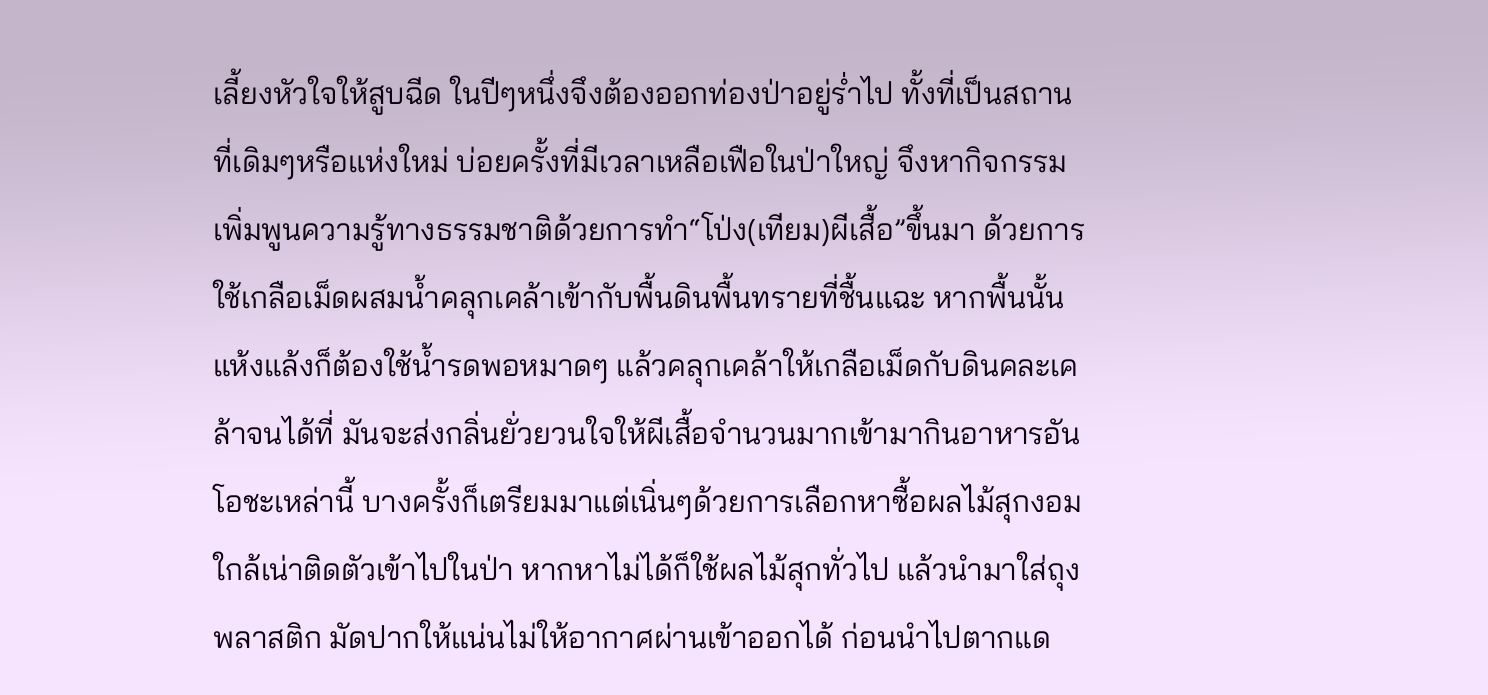เลี้ยงหัวใจให้สูบฉีด ในปีๆหนึ่งจึงต้องออกท่องป่าอยู่ร่ำไป ทั้งที่เป็นสถานที่เดิมๆหรือแห่งใหม่ บ่อยครั้งที่มีเวลาเหลือเฟือในป่าใหญ่ จึงหากิจกรรมเพิ่มพูนความรู้ทางธรรมชาติด้วยการทำ“โป่ง(เทียม)ผีเสื้อ”ขึ้นมา ด้วยการใช้เกลือเม็ดผสมน้ำคลุกเคล้าเข้ากับพื้นดินพื้นทรายที่ชื้นแฉะ หากพื้นนั้นแห้งแล้งก็ต้องใช้น้ำรดพอหมาดๆ แล้วคลุกเคล้าให้เกลือเม็ดกับดินคละเคล้าจนได้ที่ มันจะส่งกลิ่นยั่วยวนใจให้ผีเสื้อจำนวนมากเข้ามากินอาหารอันโอชะเหล่านี้ บางครั้งก็เตรียมมาแต่เนิ่นๆด้วยการเลือกหาซื้อผลไม้สุกงอมใกล้เน่าติดตัวเข้าไปในป่า หากหาไม่ได้ก็ใช้ผลไม้สุกทั่วไป แล้วนำมาใส่ถุงพลาสติก มัดปากให้แน่นไม่ให้อากาศผ่านเข้าออกได้ ก่อนนำไปตากแด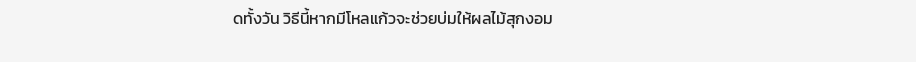ดทั้งวัน วิธีนี้หากมีโหลแก้วจะช่วยบ่มให้ผลไม้สุกงอม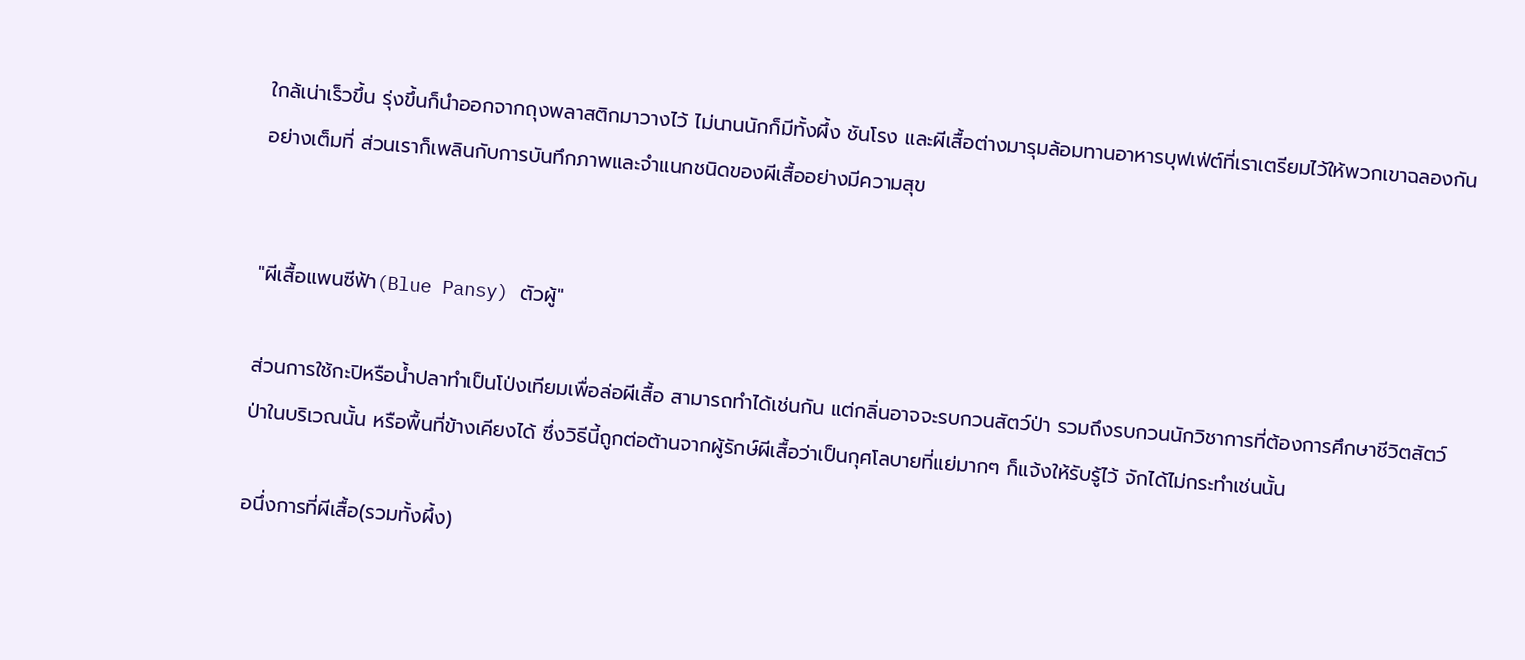ใกล้เน่าเร็วขึ้น รุ่งขึ้นก็นำออกจากถุงพลาสติกมาวางไว้ ไม่นานนักก็มีทั้งผึ้ง ชันโรง และผีเสื้อต่างมารุมล้อมทานอาหารบุฟเฟ่ต์ที่เราเตรียมไว้ให้พวกเขาฉลองกันอย่างเต็มที่ ส่วนเราก็เพลินกับการบันทึกภาพและจำแนกชนิดของผีเสื้ออย่างมีความสุข


"ผีเสื้อแพนซีฟ้า(Blue Pansy) ตัวผู้"

ส่วนการใช้กะปิหรือน้ำปลาทำเป็นโป่งเทียมเพื่อล่อผีเสื้อ สามารถทำได้เช่นกัน แต่กลิ่นอาจจะรบกวนสัตว์ป่า รวมถึงรบกวนนักวิชาการที่ต้องการศึกษาชีวิตสัตว์ป่าในบริเวณนั้น หรือพื้นที่ข้างเคียงได้ ซึ่งวิธีนี้ถูกต่อต้านจากผู้รักษ์ผีเสื้อว่าเป็นกุศโลบายที่แย่มากๆ ก็แจ้งให้รับรู้ไว้ จักได้ไม่กระทำเช่นนั้น

อนึ่งการที่ผีเสื้อ(รวมทั้งผึ้ง)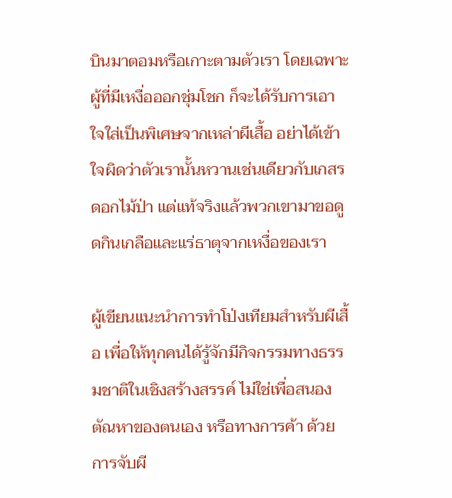บินมาตอมหรือเกาะตามตัวเรา โดยเฉพาะผู้ที่มีเหงื่อออกชุ่มโชก ก็จะได้รับการเอาใจใส่เป็นพิเศษจากเหล่าผีเสื้อ อย่าได้เข้าใจผิดว่าตัวเรานั้นหวานเช่นเดียวกับเกสรดอกไม้ป่า แต่แท้จริงแล้วพวกเขามาขอดูดกินเกลือและแร่ธาตุจากเหงื่อของเรา

ผู้เขียนแนะนำการทำโป่งเทียมสำหรับผีเสื้อ เพื่อให้ทุกคนได้รู้จักมีกิจกรรมทางธรรมชาติในเชิงสร้างสรรค์ ไม่ใช่เพื่อสนองตัณหาของตนเอง หรือทางการค้า ด้วยการจับผี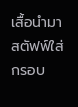เสื้อนำมาสตัฟฟ์ใส่กรอบ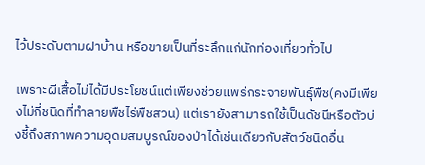ไว้ประดับตามฝาบ้าน หรือขายเป็นที่ระลึกแก่นักท่องเที่ยวทั่วไป

เพราะผีเสื้อไม่ได้มีประโยชน์แต่เพียงช่วยแพร่กระจายพันธุ์พืช(คงมีเพียงไม่กี่ชนิดที่ทำลายพืชไร่พืชสวน) แต่เรายังสามารถใช้เป็นดัชนีหรือตัวบ่งชี้ถึงสภาพความอุดมสมบูรณ์ของป่าได้เช่นเดียวกับสัตว์ชนิดอื่น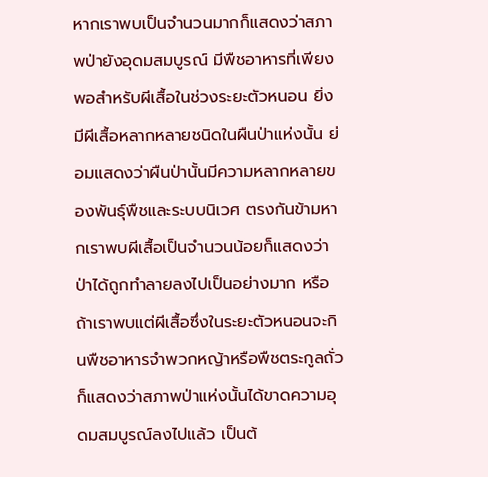หากเราพบเป็นจำนวนมากก็แสดงว่าสภาพป่ายังอุดมสมบูรณ์ มีพืชอาหารที่เพียงพอสำหรับผีเสื้อในช่วงระยะตัวหนอน ยิ่งมีผีเสื้อหลากหลายชนิดในผืนป่าแห่งนั้น ย่อมแสดงว่าผืนป่านั้นมีความหลากหลายของพันธุ์พืชและระบบนิเวศ ตรงกันข้ามหากเราพบผีเสื้อเป็นจำนวนน้อยก็แสดงว่าป่าได้ถูกทำลายลงไปเป็นอย่างมาก หรือถ้าเราพบแต่ผีเสื้อซึ่งในระยะตัวหนอนจะกินพืชอาหารจำพวกหญ้าหรือพืชตระกูลถั่วก็แสดงว่าสภาพป่าแห่งนั้นได้ขาดความอุดมสมบูรณ์ลงไปแล้ว เป็นต้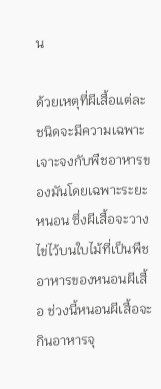น

ด้วยเหตุที่ผีเสื้อแต่ละชนิดจะมีความเฉพาะเจาะจงกับพืชอาหารของมันโดยเฉพาะระยะหนอน ซึ่งผีเสื้อจะวางไข่ไว้บนใบไม้ที่เป็นพืชอาหารของหนอนผีเสื้อ ช่วงนี้หนอนผีเสื้อจะกินอาหารจุ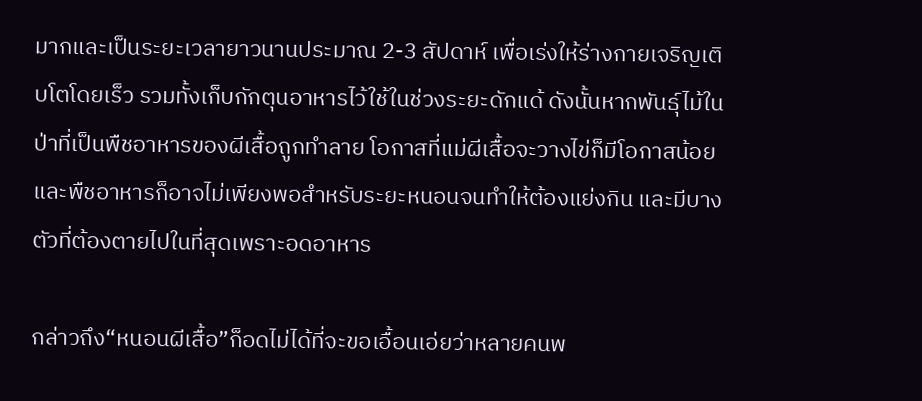มากและเป็นระยะเวลายาวนานประมาณ 2-3 สัปดาห์ เพื่อเร่งให้ร่างกายเจริญเติบโตโดยเร็ว รวมทั้งเก็บกักตุนอาหารไว้ใช้ในช่วงระยะดักแด้ ดังนั้นหากพันธุ์ไม้ในป่าที่เป็นพืชอาหารของผีเสื้อถูกทำลาย โอกาสที่แม่ผีเสื้อจะวางไข่ก็มีโอกาสน้อย และพืชอาหารก็อาจไม่เพียงพอสำหรับระยะหนอนจนทำให้ต้องแย่งกิน และมีบางตัวที่ต้องตายไปในที่สุดเพราะอดอาหาร

กล่าวถึง“หนอนผีเสื้อ”ก็อดไม่ได้ที่จะขอเอื้อนเอ่ยว่าหลายคนพ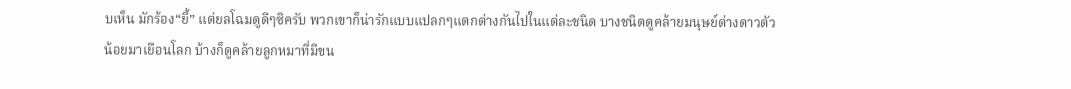บเห็น มักร้อง“ยี้” แต่ยลโฉมดูดีๆซิครับ พวกเขาก็น่ารักแบบแปลกๆแตกต่างกันไปในแต่ละชนิด บางชนิดดูคล้ายมนุษย์ต่างดาวตัวน้อยมาเยือนโลก บ้างก็ดูคล้ายลูกหมาที่มีขน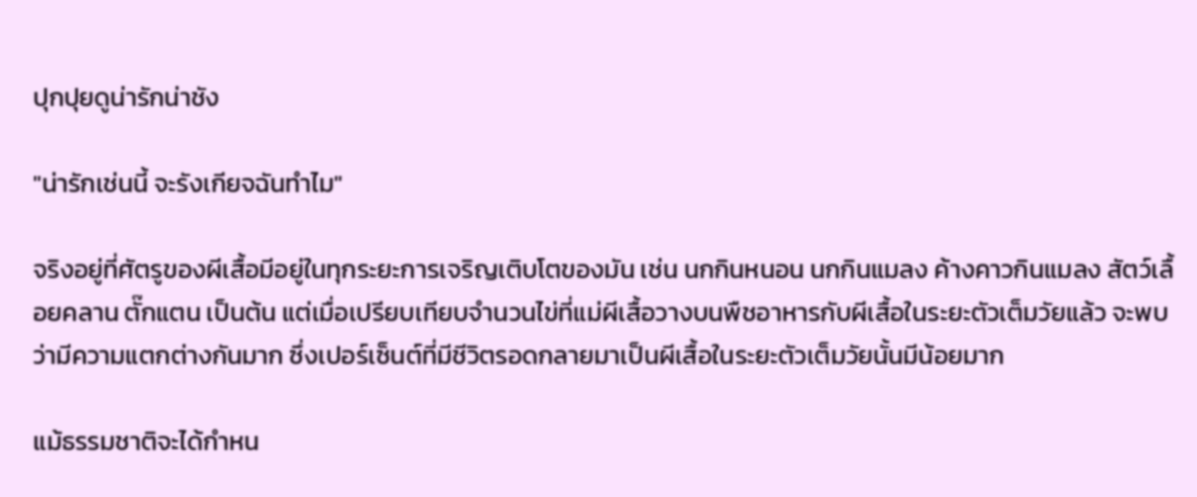ปุกปุยดูน่ารักน่าชัง

"น่ารักเช่นนี้ จะรังเกียจฉันทำไม"

จริงอยู่ที่ศัตรูของผีเสื้อมีอยู่ในทุกระยะการเจริญเติบโตของมัน เช่น นกกินหนอน นกกินแมลง ค้างคาวกินแมลง สัตว์เลื้อยคลาน ตั๊กแตน เป็นต้น แต่เมื่อเปรียบเทียบจำนวนไข่ที่แม่ผีเสื้อวางบนพืชอาหารกับผีเสื้อในระยะตัวเต็มวัยแล้ว จะพบว่ามีความแตกต่างกันมาก ซึ่งเปอร์เซ็นต์ที่มีชีวิตรอดกลายมาเป็นผีเสื้อในระยะตัวเต็มวัยนั้นมีน้อยมาก

แม้ธรรมชาติจะได้กำหน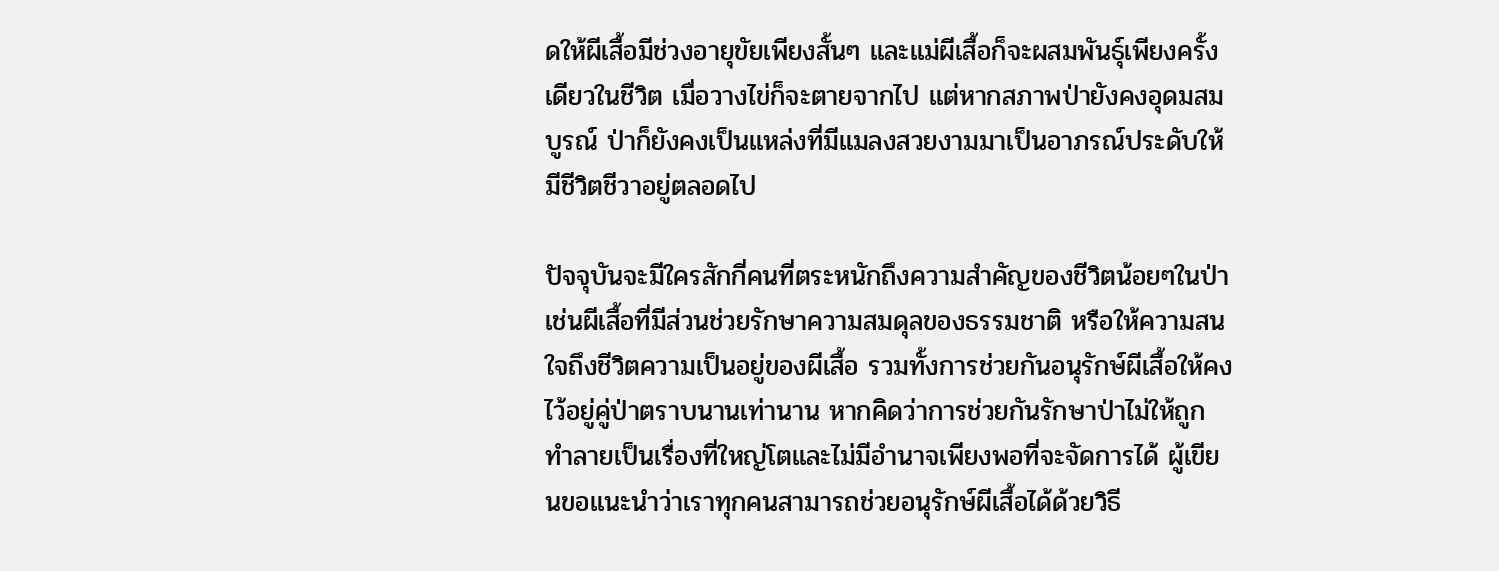ดให้ผีเสื้อมีช่วงอายุขัยเพียงสั้นๆ และแม่ผีเสื้อก็จะผสมพันธุ์เพียงครั้งเดียวในชีวิต เมื่อวางไข่ก็จะตายจากไป แต่หากสภาพป่ายังคงอุดมสมบูรณ์ ป่าก็ยังคงเป็นแหล่งที่มีแมลงสวยงามมาเป็นอาภรณ์ประดับให้มีชีวิตชีวาอยู่ตลอดไป

ปัจจุบันจะมีใครสักกี่คนที่ตระหนักถึงความสำคัญของชีวิตน้อยๆในป่าเช่นผีเสื้อที่มีส่วนช่วยรักษาความสมดุลของธรรมชาติ หรือให้ความสนใจถึงชีวิตความเป็นอยู่ของผีเสื้อ รวมทั้งการช่วยกันอนุรักษ์ผีเสื้อให้คงไว้อยู่คู่ป่าตราบนานเท่านาน หากคิดว่าการช่วยกันรักษาป่าไม่ให้ถูกทำลายเป็นเรื่องที่ใหญ่โตและไม่มีอำนาจเพียงพอที่จะจัดการได้ ผู้เขียนขอแนะนำว่าเราทุกคนสามารถช่วยอนุรักษ์ผีเสื้อได้ด้วยวิธี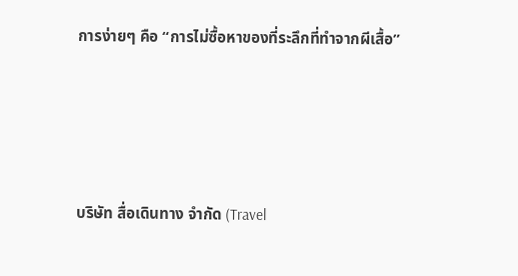การง่ายๆ คือ “การไม่ซื้อหาของที่ระลึกที่ทำจากผีเสื้อ”





บริษัท สื่อเดินทาง จำกัด (Travel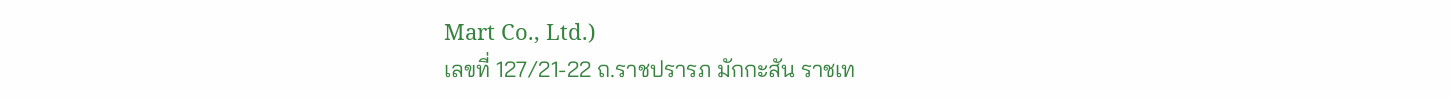Mart Co., Ltd.)
เลขที่ 127/21-22 ถ.ราชปรารภ มักกะสัน ราชเท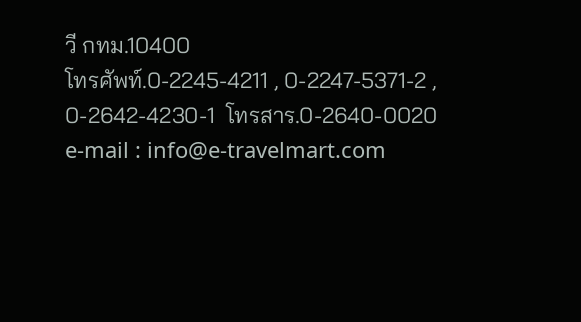วี กทม.10400
โทรศัพท์.0-2245-4211 , 0-2247-5371-2 , 0-2642-4230-1  โทรสาร.0-2640-0020
e-mail : info@e-travelmart.com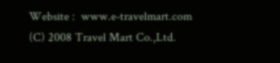Website :  www.e-travelmart.com
(C) 2008 Travel Mart Co.,Ltd.